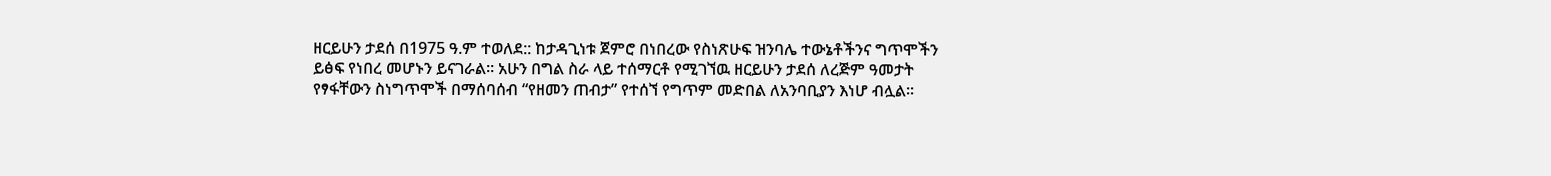ዘርይሁን ታደሰ በ1975 ዓ.ም ተወለደ:: ከታዳጊነቱ ጀምሮ በነበረው የስነጽሁፍ ዝንባሌ ተውኔቶችንና ግጥሞችን ይፅፍ የነበረ መሆኑን ይናገራል። አሁን በግል ስራ ላይ ተሰማርቶ የሚገኘዉ ዘርይሁን ታደሰ ለረጅም ዓመታት የፃፋቸውን ስነግጥሞች በማሰባሰብ “የዘመን ጠብታ” የተሰኘ የግጥም መድበል ለአንባቢያን እነሆ ብሏል።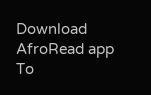Download AfroRead app To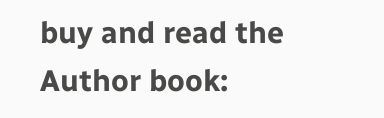buy and read the Author book: